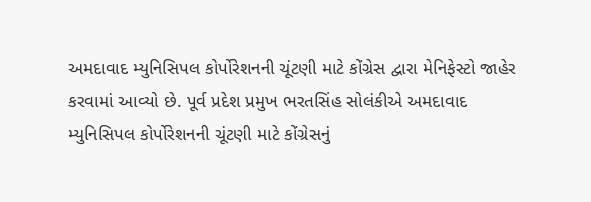અમદાવાદ મ્યુનિસિપલ કોર્પોરેશનની ચૂંટણી માટે કોંગ્રેસ દ્વારા મેનિફેસ્ટો જાહેર કરવામાં આવ્યો છે. પૂર્વ પ્રદેશ પ્રમુખ ભરતસિંહ સોલંકીએ અમદાવાદ મ્યુનિસિપલ કોર્પોરેશનની ચૂંટણી માટે કોંગ્રેસનું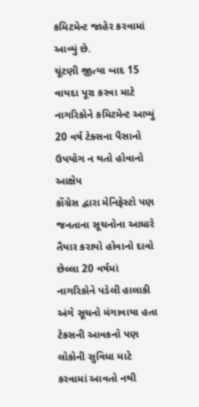કમિટમેન્ટ જાહેર કરવામાં આવ્યું છે.
ચૂંટણી જીત્યા બાદ 15 વાયદા પૂરા કરવા માટે નાગરિકોને કમિટમેન્ટ આપ્યું
20 વર્ષ ટેક્સના પૈસાનો ઉપયોગ ન થતો હોવાનો આક્ષેપ
કોંગ્રેસ દ્વારા મેનિફેસ્ટો પણ જનતાના સૂચનોના આધારે તૈયાર કરાયો હોવાનો દાવો
છેલ્લા 20 વર્ષમાં નાગરિકોને પડેલી હાલાકી અંગે સૂચનો મંગાવાયા હતા
ટેકસની આવકનો પણ લોકોની સુવિધા માટે કરવામાં આવતો નથી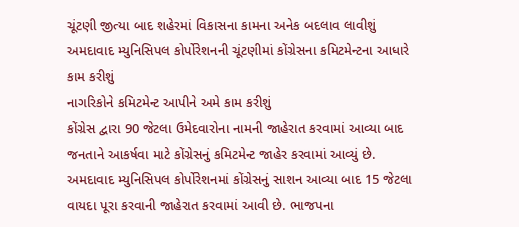ચૂંટણી જીત્યા બાદ શહેરમાં વિકાસના કામના અનેક બદલાવ લાવીશું
અમદાવાદ મ્યુનિસિપલ કોર્પોરેશનની ચૂંટણીમાં કોંગ્રેસના કમિટમેન્ટના આધારે કામ કરીશું
નાગરિકોને કમિટમેન્ટ આપીને અમે કામ કરીશું
કોંગ્રેસ દ્વારા 90 જેટલા ઉમેદવારોના નામની જાહેરાત કરવામાં આવ્યા બાદ જનતાને આકર્ષવા માટે કોંગ્રેસનું કમિટમેન્ટ જાહેર કરવામાં આવ્યું છે. અમદાવાદ મ્યુનિસિપલ કોર્પોરેશનમાં કોંગ્રેસનું સાશન આવ્યા બાદ 15 જેટલા વાયદા પૂરા કરવાની જાહેરાત કરવામાં આવી છે. ભાજપના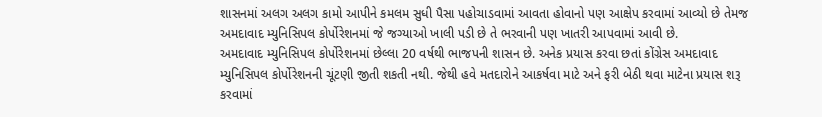શાસનમાં અલગ અલગ કામો આપીને કમલમ સુધી પૈસા પહોચાડવામાં આવતા હોવાનો પણ આક્ષેપ કરવામાં આવ્યો છે તેમજ અમદાવાદ મ્યુનિસિપલ કોર્પોરેશનમાં જે જગ્યાઓ ખાલી પડી છે તે ભરવાની પણ ખાતરી આપવામાં આવી છે.
અમદાવાદ મ્યુનિસિપલ કોર્પોરેશનમાં છેલ્લા 20 વર્ષથી ભાજપની શાસન છે. અનેક પ્રયાસ કરવા છતાં કોંગ્રેસ અમદાવાદ મ્યુનિસિપલ કોર્પોરેશનની ચૂંટણી જીતી શકતી નથી. જેથી હવે મતદારોને આકર્ષવા માટે અને ફરી બેઠી થવા માટેના પ્રયાસ શરૂ કરવામાં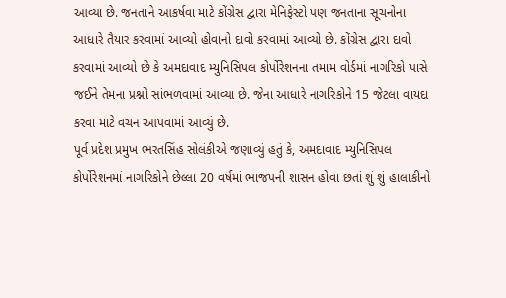આવ્યા છે. જનતાને આકર્ષવા માટે કોંગ્રેસ દ્વારા મેનિફેસ્ટો પણ જનતાના સૂચનોના આધારે તૈયાર કરવામાં આવ્યો હોવાનો દાવો કરવામાં આવ્યો છે. કોંગ્રેસ દ્વારા દાવો કરવામાં આવ્યો છે કે અમદાવાદ મ્યુનિસિપલ કોર્પોરેશનના તમામ વોર્ડમાં નાગરિકો પાસે જઈને તેમના પ્રશ્નો સાંભળવામાં આવ્યા છે. જેના આધારે નાગરિકોને 15 જેટલા વાયદા કરવા માટે વચન આપવામાં આવ્યું છે.
પૂર્વ પ્રદેશ પ્રમુખ ભરતસિંહ સોલંકીએ જણાવ્યું હતું કે, અમદાવાદ મ્યુનિસિપલ કોર્પોરેશનમાં નાગરિકોને છેલ્લા 20 વર્ષમાં ભાજપની શાસન હોવા છતાં શું શું હાલાકીનો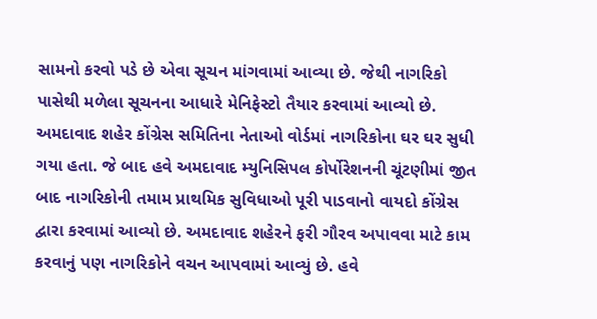સામનો કરવો પડે છે એવા સૂચન માંગવામાં આવ્યા છે. જેથી નાગરિકો પાસેથી મળેલા સૂચનના આધારે મેનિફેસ્ટો તૈયાર કરવામાં આવ્યો છે. અમદાવાદ શહેર કોંગ્રેસ સમિતિના નેતાઓ વોર્ડમાં નાગરિકોના ઘર ઘર સુધી ગયા હતા. જે બાદ હવે અમદાવાદ મ્યુનિસિપલ કોર્પોરેશનની ચૂંટણીમાં જીત બાદ નાગરિકોની તમામ પ્રાથમિક સુવિધાઓ પૂરી પાડવાનો વાયદો કોંગ્રેસ દ્વારા કરવામાં આવ્યો છે. અમદાવાદ શહેરને ફરી ગૌરવ અપાવવા માટે કામ કરવાનું પણ નાગરિકોને વચન આપવામાં આવ્યું છે. હવે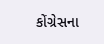કોંગ્રેસના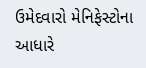ઉમેદવારો મેનિફેસ્ટોના આધારે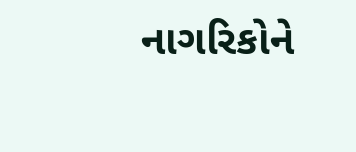નાગરિકોને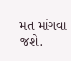મત માંગવા જશે.